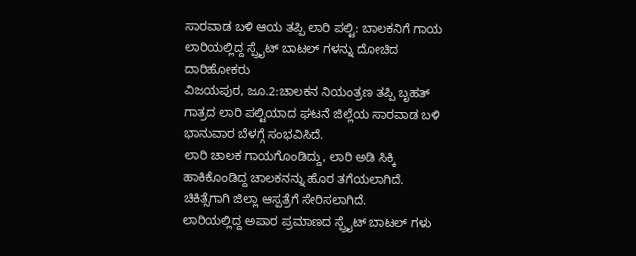ಸಾರವಾಡ ಬಳಿ ಆಯ ತಪ್ಪಿ ಲಾರಿ ಪಲ್ಟಿ: ಬಾಲಕನಿಗೆ ಗಾಯ ಲಾರಿಯಲ್ಲಿದ್ದ ಸ್ಪ್ರೈಟ್ ಬಾಟಲ್ ಗಳನ್ನು ದೋಚಿದ ದಾರಿಹೋಕರು
ವಿಜಯಪುರ, ಜೂ.2:ಚಾಲಕನ ನಿಯಂತ್ರಣ ತಪ್ಪಿ ಬೃಹತ್ ಗಾತ್ರದ ಲಾರಿ ಪಲ್ಟಿಯಾದ ಘಟನೆ ಜಿಲ್ಲೆಯ ಸಾರವಾಡ ಬಳಿ ಭಾನುವಾರ ಬೆಳಗ್ಗೆ ಸಂಭವಿಸಿದೆ.
ಲಾರಿ ಚಾಲಕ ಗಾಯಗೊಂಡಿದ್ದು, ಲಾರಿ ಅಡಿ ಸಿಕ್ಕಿ ಹಾಕಿಕೊಂಡಿದ್ದ ಚಾಲಕನನ್ನು ಹೊರ ತಗೆಯಲಾಗಿದೆ. ಚಿಕಿತ್ಸೆಗಾಗಿ ಜಿಲ್ಲಾ ಆಸ್ಪತ್ರೆಗೆ ಸೇರಿಸಲಾಗಿದೆ.
ಲಾರಿಯಲ್ಲಿದ್ದ ಅಪಾರ ಪ್ರಮಾಣದ ಸ್ಪ್ರೈಟ್ ಬಾಟಲ್ ಗಳು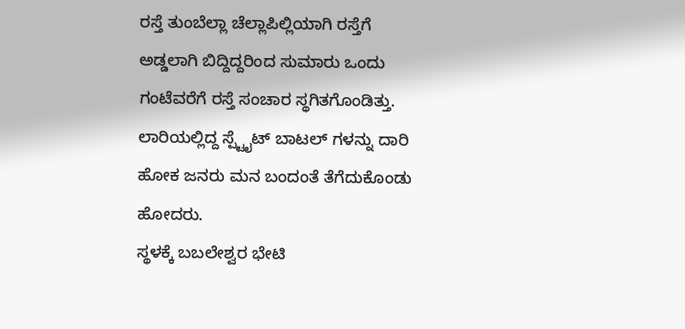ರಸ್ತೆ ತುಂಬೆಲ್ಲಾ ಚೆಲ್ಲಾಪಿಲ್ಲಿಯಾಗಿ ರಸ್ತೆಗೆ ಅಡ್ಡಲಾಗಿ ಬಿದ್ದಿದ್ದರಿಂದ ಸುಮಾರು ಒಂದು ಗಂಟೆವರೆಗೆ ರಸ್ತೆ ಸಂಚಾರ ಸ್ಥಗಿತಗೊಂಡಿತ್ತು.
ಲಾರಿಯಲ್ಲಿದ್ದ ಸ್ಪ್ಟೈಟ್ ಬಾಟಲ್ ಗಳನ್ನು ದಾರಿ ಹೋಕ ಜನರು ಮನ ಬಂದಂತೆ ತೆಗೆದುಕೊಂಡು ಹೋದರು.
ಸ್ಥಳಕ್ಕೆ ಬಬಲೇಶ್ವರ ಭೇಟಿ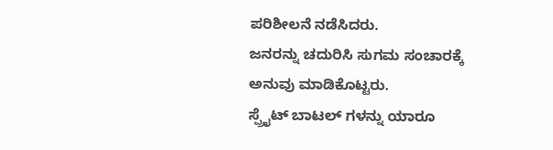ಪರಿಶೀಲನೆ ನಡೆಸಿದರು.
ಜನರನ್ನು ಚದುರಿಸಿ ಸುಗಮ ಸಂಚಾರಕ್ಕೆ ಅನುವು ಮಾಡಿಕೊಟ್ಟರು.
ಸ್ಪ್ರೈಟ್ ಬಾಟಲ್ ಗಳನ್ನು ಯಾರೂ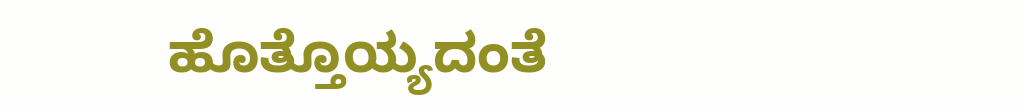ಹೊತ್ತೊಯ್ಯದಂತೆ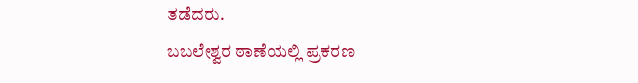ತಡೆದರು.
ಬಬಲೇಶ್ವರ ಠಾಣೆಯಲ್ಲಿ ಪ್ರಕರಣ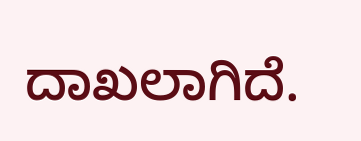ದಾಖಲಾಗಿದೆ.